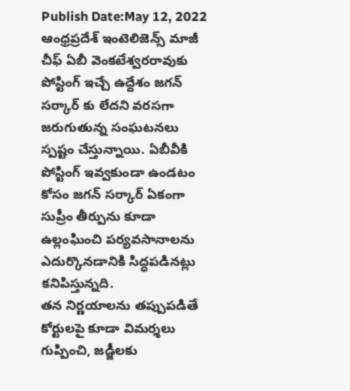Publish Date:May 12, 2022
ఆంధ్రప్రదేశ్ ఇంటెలిజెన్స్ మాజీ చీఫ్ ఏబీ వెంకటేశ్వరరావుకు పోస్టింగ్ ఇచ్చే ఉద్దేశం జగన్ సర్కార్ కు లేదని వరసగా జరుగుతున్న సంఘటనలు స్పష్టం చేస్తున్నాయి. ఏబీవీకి పోస్టింగ్ ఇవ్వకుండా ఉండటం కోసం జగన్ సర్కార్ ఏకంగా సుప్రీం తీర్పును కూడా ఉల్లంఘించి పర్యవసానాలను ఎదుర్కొనడానికి సిద్ధపడినట్లు కనిపిస్తున్నది.
తన నిర్ణయాలను తప్పుపడితే కోర్టులపై కూడా విమర్శలు గుప్పించి, జడ్జీలకు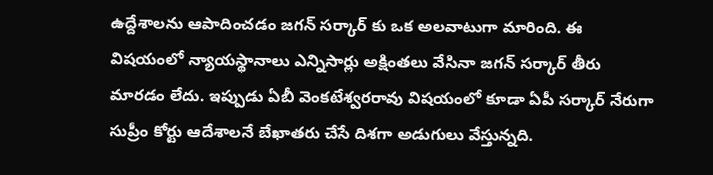ఉద్దేశాలను ఆపాదించడం జగన్ సర్కార్ కు ఒక అలవాటుగా మారింది. ఈ విషయంలో న్యాయస్థానాలు ఎన్నిసార్లు అక్షింతలు వేసినా జగన్ సర్కార్ తీరు మారడం లేదు. ఇప్పుడు ఏబీ వెంకటేశ్వరరావు విషయంలో కూడా ఏపీ సర్కార్ నేరుగా సుప్రీం కోర్టు ఆదేశాలనే బేఖాతరు చేసే దిశగా అడుగులు వేస్తున్నది.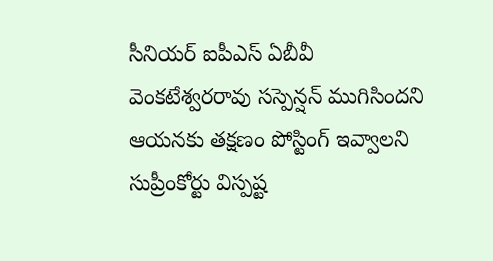సీనియర్ ఐపీఎస్ ఏబీవీ వెంకటేశ్వరరావు సస్పెన్షన్ ముగిసిందని ఆయనకు తక్షణం పోస్టింగ్ ఇవ్వాలని సుప్రీంకోర్టు విస్పష్ట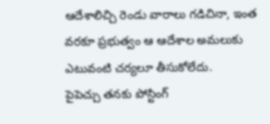ఆదేశాలిచ్చి రెండు వారాలు గడిచినా, ఇంత వరకూ ప్రభుత్వం ఆ ఆదేశాల అమలుకు ఎటువంటి చర్యలూ తీసుకోలేదు.
పైపెచ్చు తనకు పోస్టింగ్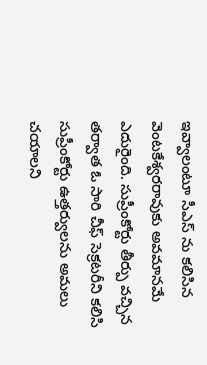ఇవ్వాలంటూ సీఎస్ ను కలిసిన వెంటకేశ్వరరావుకు అవమానమే ఎదురైంది. సుప్రీంకోర్టు తీర్పు వచ్చిన తర్వాత ఓ సారి చీఫ్ సెక్రటరీని కలిసి సుప్రీంకోర్టు ఉత్తర్వులను అమలు చయాలని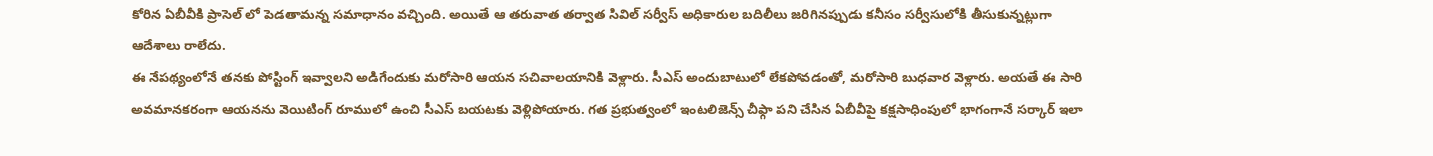కోరిన ఏబీవీకి ప్రాసెల్ లో పెడతామన్న సమాధానం వచ్చింది. అయితే ఆ తరువాత తర్వాత సివిల్ సర్వీస్ అధికారుల బదిలీలు జరిగినప్పుడు కనీసం సర్వీసులోకి తీసుకున్నట్లుగా ఆదేశాలు రాలేదు.
ఈ నేపథ్యంలోనే తనకు పోస్టింగ్ ఇవ్వాలని అడిగేందుకు మరోసారి ఆయన సచివాలయానికి వెళ్లారు. సీఎస్ అందుబాటులో లేకపోవడంతో, మరోసారి బుధవార వెళ్లారు. అయతే ఈ సారి అవమానకరంగా ఆయనను వెయిటింగ్ రూములో ఉంచి సీఎస్ బయటకు వెళ్లిపోయారు. గత ప్రభుత్వంలో ఇంటలిజెన్స్ చీఫ్గా పని చేసిన ఏబీవీపై కక్షసాధింపులో భాగంగానే సర్కార్ ఇలా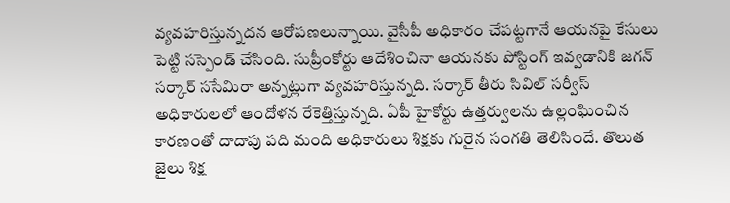వ్యవహరిస్తున్నదన ఆరోపణలున్నాయి. వైసీపీ అధికారం చేపట్టగానే ఆయనపై కేసులు పెట్టి సస్పెండ్ చేసింది. సుప్రీంకోర్టు ఆదేశించినా ఆయనకు పోస్టింగ్ ఇవ్వడానికి జగన్ సర్కార్ ససేమిరా అన్నట్లుగా వ్యవహరిస్తున్నది. సర్కార్ తీరు సివిల్ సర్వీస్ అధికారులలో ఆందోళన రేకెత్తిస్తున్నది. ఏపీ హైకోర్టు ఉత్తర్వులను ఉల్లంఘించిన కారణంతో దాదాపు పది మంది అధికారులు శిక్షకు గురైన సంగతి తెలిసిందే. తొలుత జైలు శిక్ష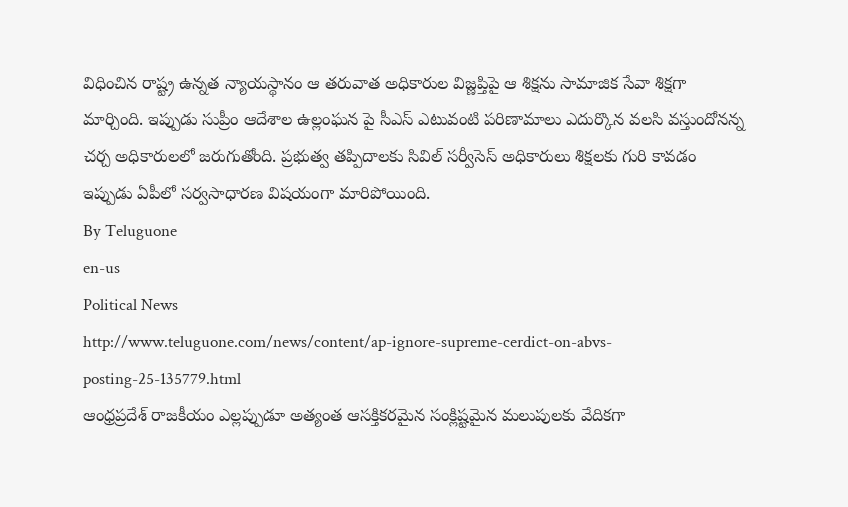విధించిన రాష్ట్ర ఉన్నత న్యాయస్థానం ఆ తరువాత అధికారుల విజ్ణప్తిపై ఆ శిక్షను సామాజిక సేవా శిక్షగా మార్చింది. ఇప్పుడు సుప్రీం ఆదేశాల ఉల్లంఘన పై సీఎస్ ఎటువంటి పరిణామాలు ఎదుర్కొన వలసి వస్తుందోనన్న చర్చ అధికారులలో జరుగుతోంది. ప్రభుత్వ తప్పిదాలకు సివిల్ సర్వీసెస్ అధికారులు శిక్షలకు గురి కావడం ఇప్పుడు ఏపీలో సర్వసాధారణ విషయంగా మారిపోయింది.
By Teluguone
en-us
Political News
http://www.teluguone.com/news/content/ap-ignore-supreme-cerdict-on-abvs-posting-25-135779.html
ఆంధ్రప్రదేశ్ రాజకీయం ఎల్లప్పుడూ అత్యంత ఆసక్తికరమైన సంక్లిష్టమైన మలుపులకు వేదికగా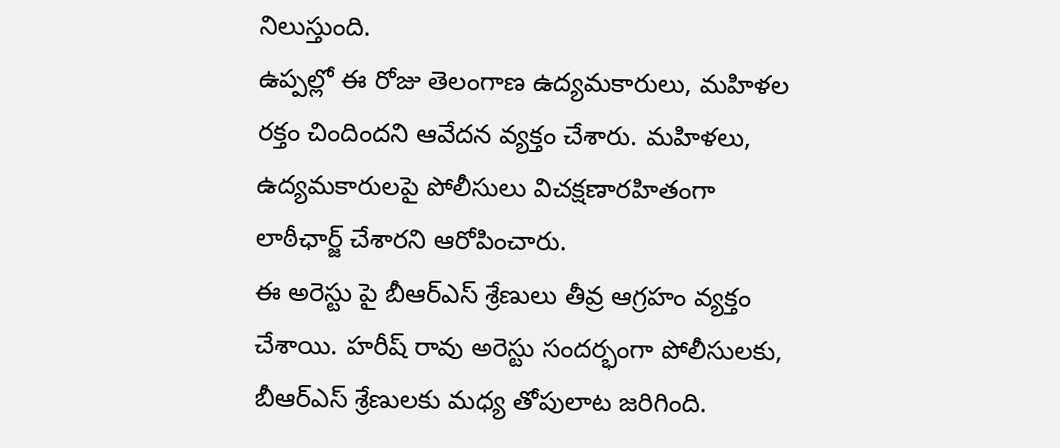నిలుస్తుంది.
ఉప్పల్లో ఈ రోజు తెలంగాణ ఉద్యమకారులు, మహిళల రక్తం చిందిందని ఆవేదన వ్యక్తం చేశారు. మహిళలు, ఉద్యమకారులపై పోలీసులు విచక్షణారహితంగా లాఠీఛార్జ్ చేశారని ఆరోపించారు.
ఈ అరెస్టు పై బీఆర్ఎస్ శ్రేణులు తీవ్ర ఆగ్రహం వ్యక్తం చేశాయి. హరీష్ రావు అరెస్టు సందర్భంగా పోలీసులకు, బీఆర్ఎస్ శ్రేణులకు మధ్య తోపులాట జరిగింది.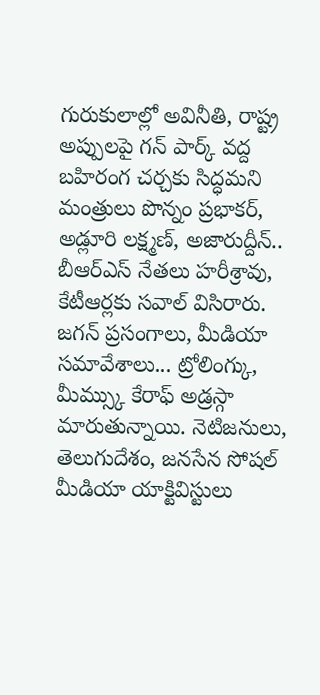గురుకులాల్లో అవినీతి, రాష్ట్ర అప్పులపై గన్ పార్క్ వద్ద బహిరంగ చర్చకు సిద్ధమని మంత్రులు పొన్నం ప్రభాకర్, అడ్లూరి లక్ష్మణ్, అజారుద్దీన్.. బీఆర్ఎస్ నేతలు హరీశ్రావు, కేటీఆర్లకు సవాల్ విసిరారు.
జగన్ ప్రసంగాలు, మీడియా సమావేశాలు... ట్రోలింగ్కు, మీమ్స్కు కేరాఫ్ అడ్రస్గా మారుతున్నాయి. నెటిజనులు, తెలుగుదేశం, జనసేన సోషల్ మీడియా యాక్టివిస్టులు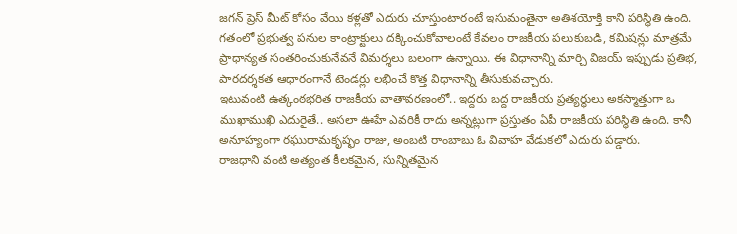జగన్ ప్రెస్ మీట్ కోసం వేయి కళ్లతో ఎదురు చూస్తుంటారంటే ఇసుమంతైనా అతిశయోక్తి కాని పరిస్థితి ఉంది.
గతంలో ప్రభుత్వ పనుల కాంట్రాక్టులు దక్కించుకోవాలంటే కేవలం రాజకీయ పలుకుబడి, కమిషన్లు మాత్రమే ప్రాధాన్యత సంతరించుకునేవనే విమర్శలు బలంగా ఉన్నాయి. ఈ విధానాన్ని మార్చి విజయ్ ఇప్పుడు ప్రతిభ, పారదర్శకత ఆధారంగానే టెండర్లు లభించే కొత్త విధానాన్ని తీసుకువచ్చారు.
ఇటువంటి ఉత్కంఠభరిత రాజకీయ వాతావరణంలో.. ఇద్దరు బద్ద రాజకీయ ప్రత్యర్థులు అకస్మాత్తుగా ఒ ముఖాముఖి ఎదురైతే.. అసలా ఊహే ఎవరికీ రాదు అన్నట్లుగా ప్రస్తుతం ఏపీ రాజకీయ పరిస్థితి ఉంది. కానీ అనూహ్యంగా రఘురామకృష్ఫం రాజు, అంబటి రాంబాబు ఓ వివాహ వేడుకలో ఎదురు పడ్డారు.
రాజధాని వంటి అత్యంత కీలకమైన, సున్నితమైన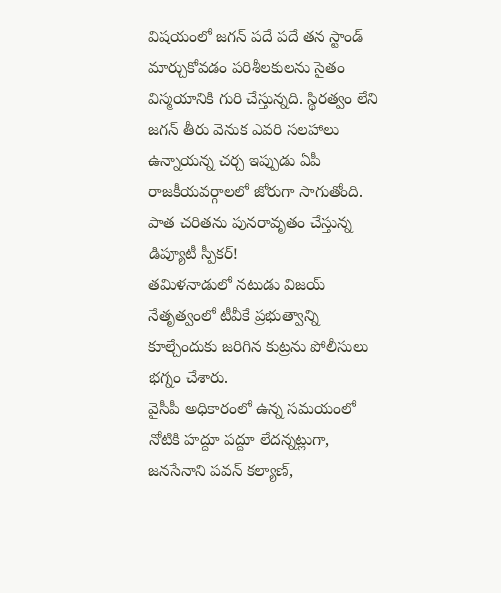విషయంలో జగన్ పదే పదే తన స్టాండ్ మార్చుకోవడం పరిశీలకులను సైతం విస్మయానికి గురి చేస్తున్నది. స్థిరత్వం లేని జగన్ తీరు వెనుక ఎవరి సలహాలు ఉన్నాయన్న చర్చ ఇప్పుడు ఏపీ రాజకీయవర్గాలలో జోరుగా సాగుతోంది.
పాత చరితను పునరావృతం చేస్తున్న డిప్యూటీ స్పీకర్!
తమిళనాడులో నటుడు విజయ్ నేతృత్వంలో టీవీకే ప్రభుత్వాన్ని కూల్చేందుకు జరిగిన కుట్రను పోలీసులు భగ్నం చేశారు.
వైసీపీ అధికారంలో ఉన్న సమయంలో నోటికి హద్దూ పద్దూ లేదన్నట్లుగా, జనసేనాని పవన్ కల్యాణ్,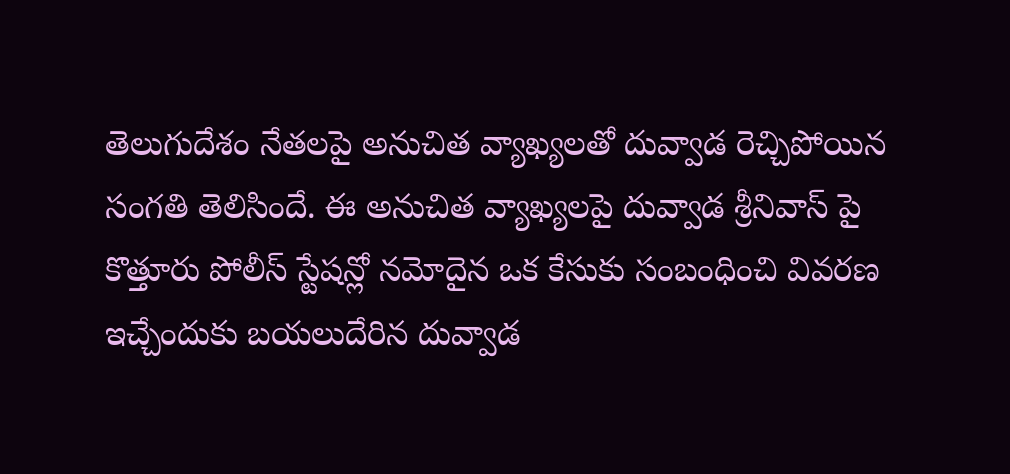తెలుగుదేశం నేతలపై అనుచిత వ్యాఖ్యలతో దువ్వాడ రెచ్చిపోయిన సంగతి తెలిసిందే. ఈ అనుచిత వ్యాఖ్యలపై దువ్వాడ శ్రీనివాస్ పై కొత్తూరు పోలీస్ స్టేషన్లో నమోదైన ఒక కేసుకు సంబంధించి వివరణ ఇచ్చేందుకు బయలుదేరిన దువ్వాడ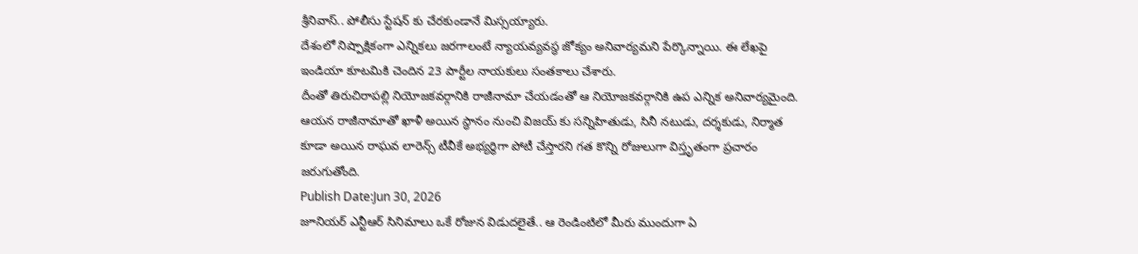శ్రీనివాస్.. పోలీసు స్టేషన్ కు చేరకుండానే మిస్సయ్యారు.
దేశంలో నిష్పాక్షికంగా ఎన్నికలు జరగాలంటే న్యాయవ్యవస్థ జోక్యం అనివార్యమని పేర్కొన్నాయి. ఈ లేఖపై ఇండియా కూటమికి చెందిన 23 పార్టీల నాయకులు సంతకాలు చేశారు.
దీంతో తిరుచిరాపల్లి నియోజకవర్గానికి రాజీనామా చేయడంతో ఆ నియోజకవర్గానికి ఉప ఎన్నిక అనివార్యమైంది. ఆయన రాజీనామాతో ఖాళీ అయిన స్థానం నుంచి విజయ్ కు సన్నిహితుడు, సినీ నటుడు, దర్శకుడు, నిర్మాత కూడా అయిన రాఘవ లారెన్స్ టీవీకే అభ్యర్థిగా పోటీ చేస్తారని గత కొన్ని రోజులుగా విస్తృతంగా ప్రచారం జరుగుతోంది.
Publish Date:Jun 30, 2026
జూనియర్ ఎన్టీఆర్ సినిమాలు ఒకే రోజున విడుదలైతే.. ఆ రెండింటిలో మీరు ముందుగా ఏ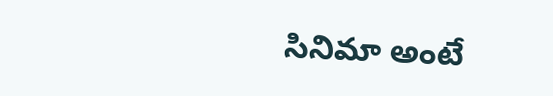సినిమా అంటే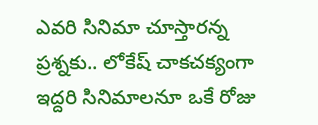ఎవరి సినిమా చూస్తారన్న ప్రశ్నకు.. లోకేష్ చాకచక్యంగా ఇద్దరి సినిమాలనూ ఒకే రోజు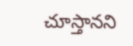చూస్తానని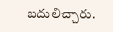బదులిచ్చారు.